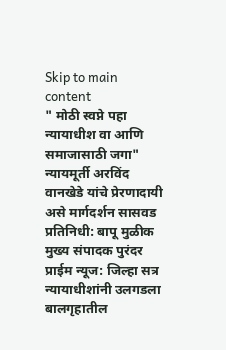Skip to main content
" मोठी स्वप्ने पहा न्यायाधीश वा आणि समाजासाठी जगा" न्यायमूर्ती अरविंद वानखेडे यांचे प्रेरणादायी असे मार्गदर्शन सासवड प्रतिनिधी: बापू मुळीक मुख्य संपादक पुरंदर प्राईम न्यूज: जिल्हा सत्र न्यायाधीशांनी उलगडला बालगृहातील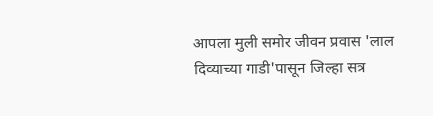आपला मुली समोर जीवन प्रवास 'लाल दिव्याच्या गाडी'पासून जिल्हा सत्र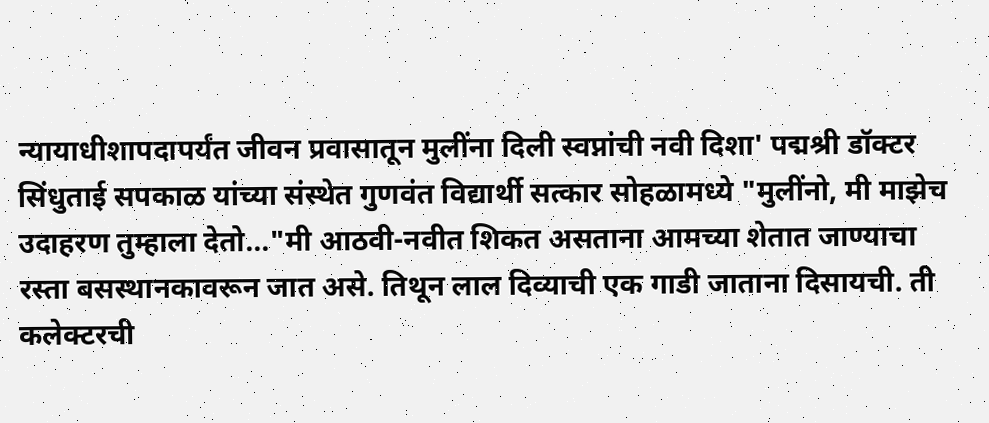न्यायाधीशापदापर्यंत जीवन प्रवासातून मुलींना दिली स्वप्नांची नवी दिशा' पद्मश्री डॉक्टर सिंधुताई सपकाळ यांच्या संस्थेत गुणवंत विद्यार्थी सत्कार सोहळामध्ये "मुलींनो, मी माझेच उदाहरण तुम्हाला देतो..."मी आठवी-नवीत शिकत असताना आमच्या शेतात जाण्याचा रस्ता बसस्थानकावरून जात असे. तिथून लाल दिव्याची एक गाडी जाताना दिसायची. ती कलेक्टरची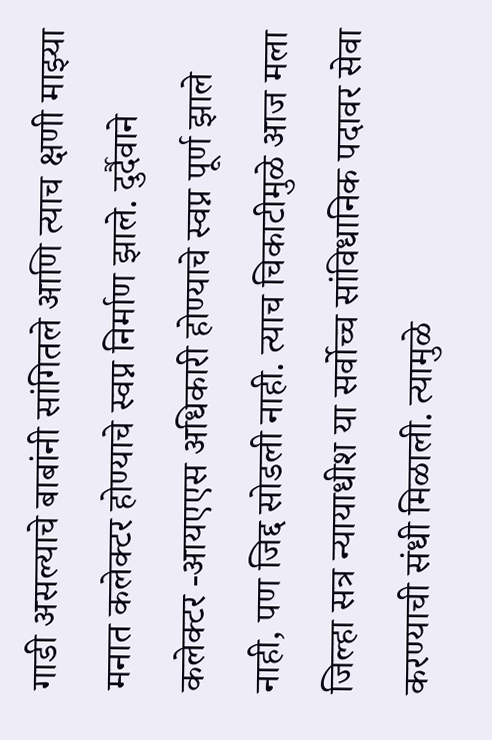गाडी असल्याचे बाबांनी सांगितले आणि त्याच क्षणी माझ्या मनात कलेक्टर होण्याचे स्वप्न निर्माण झाले. दुर्दैवाने कलेक्टर -आयएएस अधिकारी होण्याचे स्वप्न पूर्ण झाले नाही, पण जिद्द सोडली नाही. त्याच चिकाटीमुळे आज मला जिल्हा सत्र न्यायाधीश या सर्वोच्च सांविधानिक पदावर सेवा करण्याची संधी मिळाली. त्यामुळे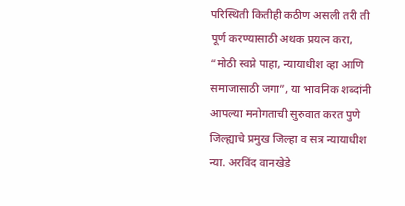परिस्थिती कितीही कठीण असली तरी ती पूर्ण करण्यासाठी अथक प्रयत्न करा, “मोठी स्वप्ने पाहा, न्यायाधीश व्हा आणि समाजासाठी जगा”, या भावनिक शब्दांनी आपल्या मनोगताची सुरुवात करत पुणे जिल्ह्याचे प्रमुख जिल्हा व सत्र न्यायाधीश न्या. अरविंद वानखेडे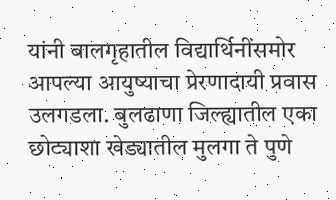यांनी बालगृहातील विद्यार्थिनींसमोर आपल्या आयुष्याचा प्रेरणादायी प्रवास उलगडला. बुलढाणा जिल्ह्यातील एका छोट्याशा खेड्यातील मुलगा ते पुणे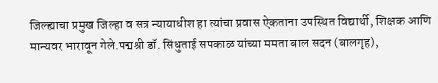जिल्ह्याचा प्रमुख जिल्हा व सत्र न्यायाधीश हा त्यांचा प्रवास ऐकताना उपस्थित विद्यार्थी, शिक्षक आणि मान्यवर भारावून गेले.पद्मश्री डॉ. सिंधुताई सपकाळ यांच्या ममता बाल सदन (बालगृह),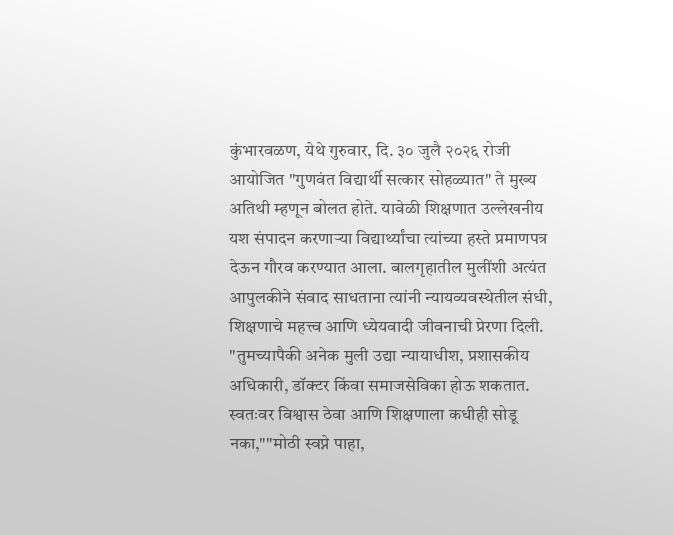कुंभारवळण, येथे गुरुवार, दि. ३० जुलै २०२६ रोजी आयोजित "गुणवंत विद्यार्थी सत्कार सोहळ्यात" ते मुख्य अतिथी म्हणून बोलत होते. यावेळी शिक्षणात उल्लेखनीय यश संपादन करणाऱ्या विद्यार्थ्यांचा त्यांच्या हस्ते प्रमाणपत्र देऊन गौरव करण्यात आला. बालगृहातील मुलींशी अत्यंत आपुलकीने संवाद साधताना त्यांनी न्यायव्यवस्थेतील संधी, शिक्षणाचे महत्त्व आणि ध्येयवादी जीवनाची प्रेरणा दिली. "तुमच्यापैकी अनेक मुली उद्या न्यायाधीश, प्रशासकीय अधिकारी, डॉक्टर किंवा समाजसेविका होऊ शकतात. स्वतःवर विश्वास ठेवा आणि शिक्षणाला कधीही सोडू नका,""मोठी स्वप्ने पाहा,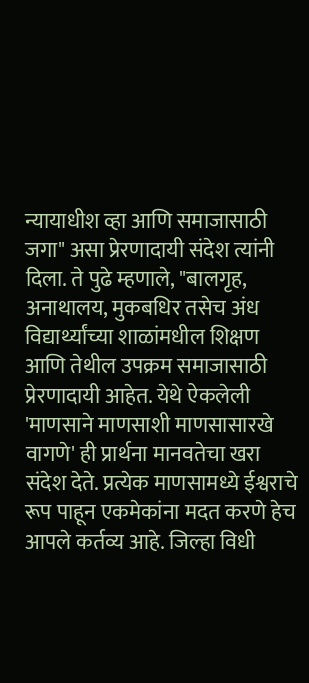न्यायाधीश व्हा आणि समाजासाठी जगा" असा प्रेरणादायी संदेश त्यांनी दिला. ते पुढे म्हणाले, "बालगृह, अनाथालय, मुकबधिर तसेच अंध विद्यार्थ्यांच्या शाळांमधील शिक्षण आणि तेथील उपक्रम समाजासाठी प्रेरणादायी आहेत. येथे ऐकलेली 'माणसाने माणसाशी माणसासारखे वागणे' ही प्रार्थना मानवतेचा खरा संदेश देते. प्रत्येक माणसामध्ये ईश्वराचे रूप पाहून एकमेकांना मदत करणे हेच आपले कर्तव्य आहे. जिल्हा विधी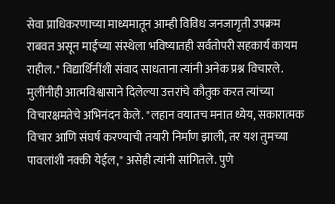सेवा प्राधिकरणाच्या माध्यमातून आम्ही विविध जनजागृती उपक्रम राबवत असून माईंच्या संस्थेला भविष्यातही सर्वतोपरी सहकार्य कायम राहील." विद्यार्थिनींशी संवाद साधताना त्यांनी अनेक प्रश्न विचारले. मुलींनीही आत्मविश्वासाने दिलेल्या उत्तरांचे कौतुक करत त्यांच्या विचारक्षमतेचे अभिनंदन केले. "लहान वयातच मनात ध्येय, सकारात्मक विचार आणि संघर्ष करण्याची तयारी निर्माण झाली, तर यश तुमच्या पावलांशी नक्की येईल," असेही त्यांनी सांगितले. पुणे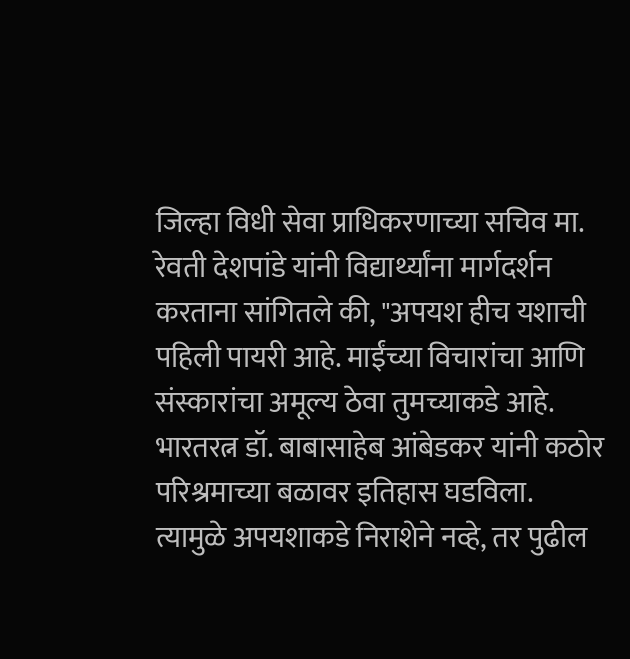जिल्हा विधी सेवा प्राधिकरणाच्या सचिव मा. रेवती देशपांडे यांनी विद्यार्थ्यांना मार्गदर्शन करताना सांगितले की, "अपयश हीच यशाची पहिली पायरी आहे. माईंच्या विचारांचा आणि संस्कारांचा अमूल्य ठेवा तुमच्याकडे आहे. भारतरत्न डॉ. बाबासाहेब आंबेडकर यांनी कठोर परिश्रमाच्या बळावर इतिहास घडविला. त्यामुळे अपयशाकडे निराशेने नव्हे, तर पुढील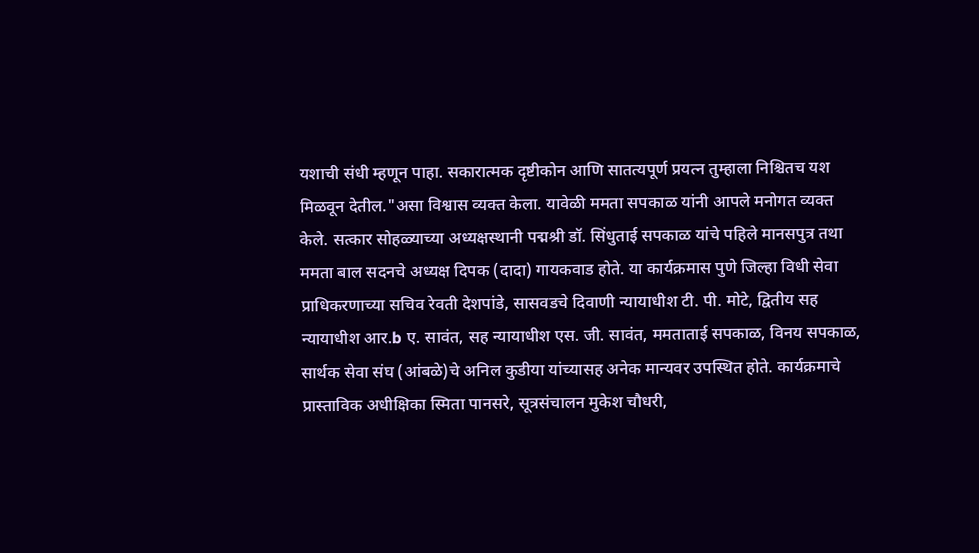यशाची संधी म्हणून पाहा. सकारात्मक दृष्टीकोन आणि सातत्यपूर्ण प्रयत्न तुम्हाला निश्चितच यश मिळवून देतील."असा विश्वास व्यक्त केला. यावेळी ममता सपकाळ यांनी आपले मनोगत व्यक्त केले. सत्कार सोहळ्याच्या अध्यक्षस्थानी पद्मश्री डॉ. सिंधुताई सपकाळ यांचे पहिले मानसपुत्र तथा ममता बाल सदनचे अध्यक्ष दिपक (दादा) गायकवाड होते. या कार्यक्रमास पुणे जिल्हा विधी सेवा प्राधिकरणाच्या सचिव रेवती देशपांडे, सासवडचे दिवाणी न्यायाधीश टी. पी. मोटे, द्वितीय सह न्यायाधीश आर.b ए. सावंत, सह न्यायाधीश एस. जी. सावंत, ममताताई सपकाळ, विनय सपकाळ, सार्थक सेवा संघ (आंबळे)चे अनिल कुडीया यांच्यासह अनेक मान्यवर उपस्थित होते. कार्यक्रमाचे प्रास्ताविक अधीक्षिका स्मिता पानसरे, सूत्रसंचालन मुकेश चौधरी,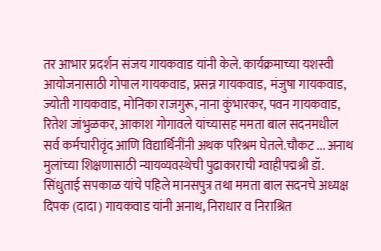तर आभार प्रदर्शन संजय गायकवाड यांनी केले. कार्यक्रमाच्या यशस्वी आयोजनासाठी गोपाल गायकवाड, प्रसन्न गायकवाड, मंजुषा गायकवाड, ज्योती गायकवाड, मोनिका राजगुरू, नाना कुंभारकर, पवन गायकवाड, रितेश जांभुळकर, आकाश गोगावले यांच्यासह ममता बाल सदनमधील सर्व कर्मचारीवृंद आणि विद्यार्थिनींनी अथक परिश्रम घेतले.चौकट ... अनाथ मुलांच्या शिक्षणासाठी न्यायव्यवस्थेची पुढाकाराची ग्वाहीपद्मश्री डॉ. सिंधुताई सपकाळ यांचे पहिले मानसपुत्र तथा ममता बाल सदनचे अध्यक्ष दिपक (दादा) गायकवाड यांनी अनाथ, निराधार व निराश्रित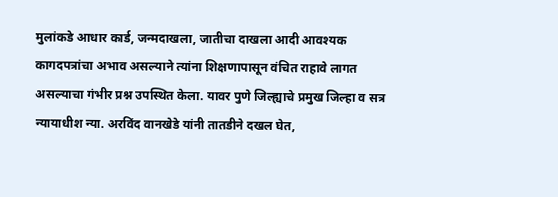मुलांकडे आधार कार्ड, जन्मदाखला, जातीचा दाखला आदी आवश्यक कागदपत्रांचा अभाव असल्याने त्यांना शिक्षणापासून वंचित राहावे लागत असल्याचा गंभीर प्रश्न उपस्थित केला. यावर पुणे जिल्ह्याचे प्रमुख जिल्हा व सत्र न्यायाधीश न्या. अरविंद वानखेडे यांनी तातडीने दखल घेत,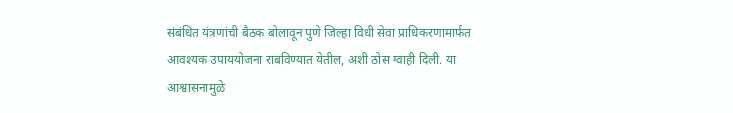संबंधित यंत्रणांची बैठक बोलावून पुणे जिल्हा विधी सेवा प्राधिकरणामार्फत आवश्यक उपाययोजना राबविण्यात येतील, अशी ठोस ग्वाही दिली. या आश्वासनामुळे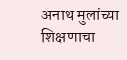अनाथ मुलांच्या शिक्षणाचा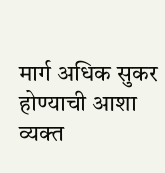मार्ग अधिक सुकर होण्याची आशा व्यक्त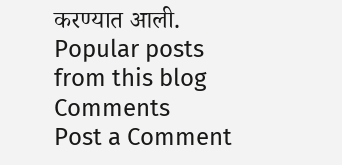करण्यात आली.
Popular posts from this blog
Comments
Post a Comment